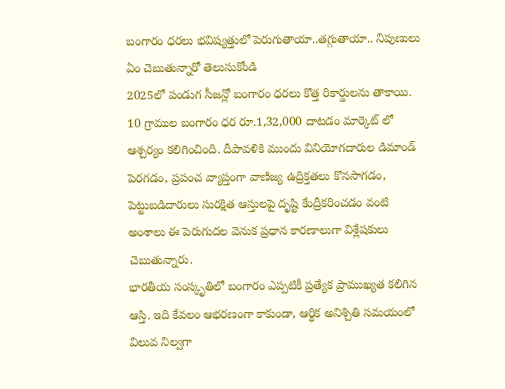బంగారం ధరలు భవిష్యత్తులో పెరుగుతాయా..తగ్గుతాయా.. నిపుణులు ఏం చెబుతున్నారో తెలుసుకోండి
2025లో పండుగ సీజన్లో బంగారం ధరలు కొత్త రికార్డులను తాకాయి. 10 గ్రాముల బంగారం ధర రూ.1,32,000 దాటడం మార్కెట్ లో ఆశ్చర్యం కలిగించింది. దీపావళికి ముందు వినియోగదారుల డిమాండ్ పెరగడం, ప్రపంచ వ్యాప్తంగా వాణిజ్య ఉద్రిక్తతలు కొనసాగడం, పెట్టుబడిదారులు సురక్షిత ఆస్తులపై దృష్టి కేంద్రీకరించడం వంటి అంశాలు ఈ పెరుగుదల వెనుక ప్రధాన కారణాలుగా విశ్లేషకులు చెబుతున్నారు.
భారతీయ సంస్కృతిలో బంగారం ఎప్పటికీ ప్రత్యేక ప్రాముఖ్యత కలిగిన ఆస్తి. ఇది కేవలం ఆభరణంగా కాకుండా, ఆర్థిక అనిశ్చితి సమయంలో విలువ నిల్వగా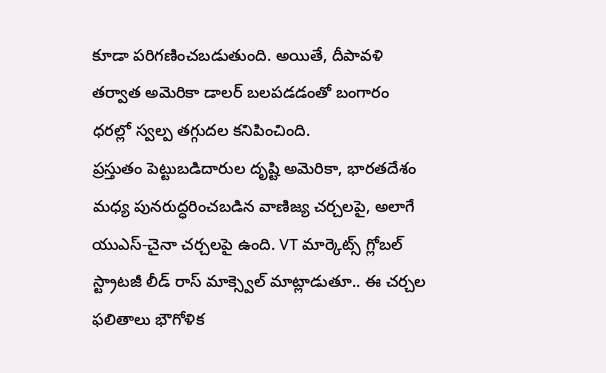కూడా పరిగణించబడుతుంది. అయితే, దీపావళి తర్వాత అమెరికా డాలర్ బలపడడంతో బంగారం ధరల్లో స్వల్ప తగ్గుదల కనిపించింది.
ప్రస్తుతం పెట్టుబడిదారుల దృష్టి అమెరికా, భారతదేశం మధ్య పునరుద్ధరించబడిన వాణిజ్య చర్చలపై, అలాగే యుఎస్-చైనా చర్చలపై ఉంది. VT మార్కెట్స్ గ్లోబల్ స్ట్రాటజీ లీడ్ రాస్ మాక్స్వెల్ మాట్లాడుతూ.. ఈ చర్చల ఫలితాలు భౌగోళిక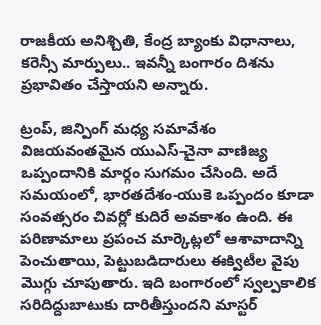రాజకీయ అనిశ్చితి, కేంద్ర బ్యాంకు విధానాలు, కరెన్సీ మార్పులు.. ఇవన్నీ బంగారం దిశను ప్రభావితం చేస్తాయని అన్నారు.

ట్రంప్, జిన్పింగ్ మధ్య సమావేశం విజయవంతమైన యుఎస్-చైనా వాణిజ్య ఒప్పందానికి మార్గం సుగమం చేసింది. అదే సమయంలో, భారతదేశం-యుకె ఒప్పందం కూడా సంవత్సరం చివర్లో కుదిరే అవకాశం ఉంది. ఈ పరిణామాలు ప్రపంచ మార్కెట్లలో ఆశావాదాన్ని పెంచుతాయి, పెట్టుబడిదారులు ఈక్విటీల వైపు మొగ్గు చూపుతారు. ఇది బంగారంలో స్వల్పకాలిక సరిదిద్దుబాటుకు దారితీస్తుందని మాస్టర్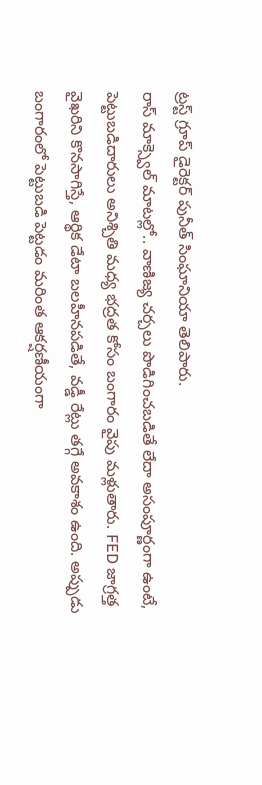ట్రస్ట్ గ్రూప్ డైరెక్టర్ పునీత్ సింఘానియా తెలిపారు.
రాస్ మాక్స్వెల్ మాటల్లో.. వాణిజ్య చర్చలు పొడిగించబడితే లేదా అసంపూర్ణంగా ఉంటే, పెట్టుబడిదారులు అనిశ్చితి మధ్య భద్రత కోసం బంగారం వైపు మళ్లుతారు. FED జాగ్రత్త వైఖరిని కొనసాగిస్తే, ఆర్థిక డేటా బలహీనపడితే, వడ్డీ రేట్లు తగ్గే అవకాశం ఉంది. అప్పుడు బంగారంలో పెట్టుబడి పెట్టడం మరింత ఆకర్షణీయంగా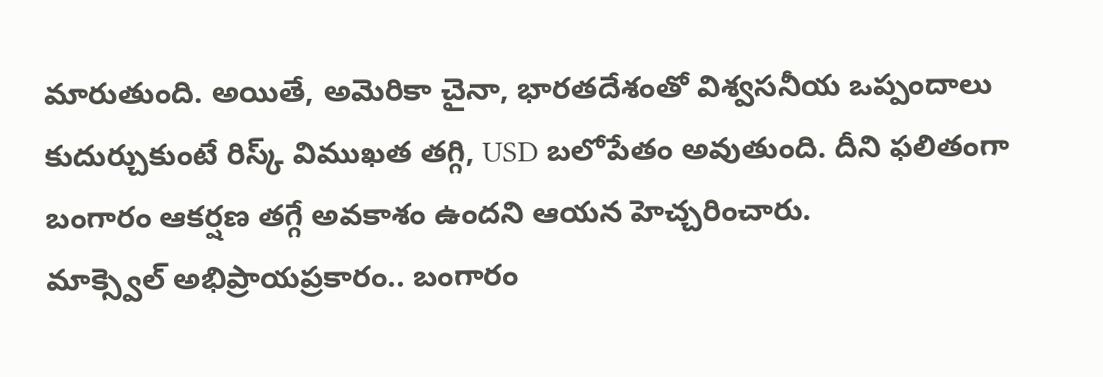మారుతుంది. అయితే, అమెరికా చైనా, భారతదేశంతో విశ్వసనీయ ఒప్పందాలు కుదుర్చుకుంటే రిస్క్ విముఖత తగ్గి, USD బలోపేతం అవుతుంది. దీని ఫలితంగా బంగారం ఆకర్షణ తగ్గే అవకాశం ఉందని ఆయన హెచ్చరించారు.
మాక్స్వెల్ అభిప్రాయప్రకారం.. బంగారం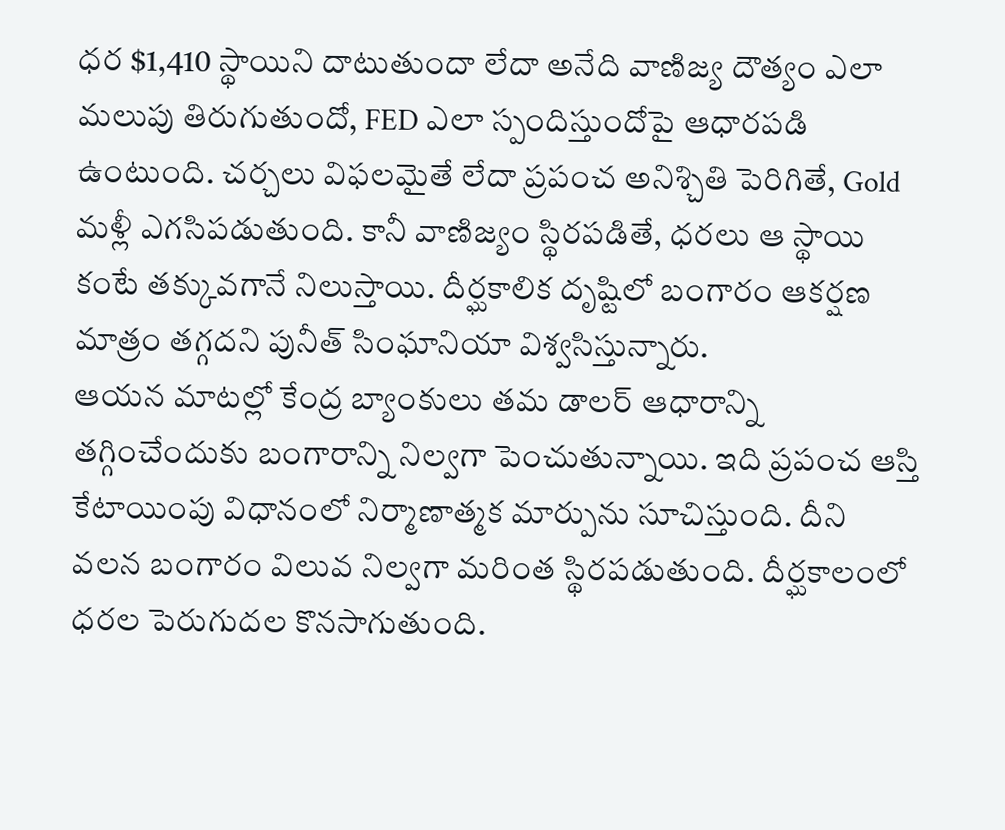ధర $1,410 స్థాయిని దాటుతుందా లేదా అనేది వాణిజ్య దౌత్యం ఎలా మలుపు తిరుగుతుందో, FED ఎలా స్పందిస్తుందోపై ఆధారపడి ఉంటుంది. చర్చలు విఫలమైతే లేదా ప్రపంచ అనిశ్చితి పెరిగితే, Gold మళ్లీ ఎగసిపడుతుంది. కానీ వాణిజ్యం స్థిరపడితే, ధరలు ఆ స్థాయి కంటే తక్కువగానే నిలుస్తాయి. దీర్ఘకాలిక దృష్టిలో బంగారం ఆకర్షణ మాత్రం తగ్గదని పునీత్ సింఘానియా విశ్వసిస్తున్నారు.
ఆయన మాటల్లో కేంద్ర బ్యాంకులు తమ డాలర్ ఆధారాన్ని తగ్గించేందుకు బంగారాన్ని నిల్వగా పెంచుతున్నాయి. ఇది ప్రపంచ ఆస్తి కేటాయింపు విధానంలో నిర్మాణాత్మక మార్పును సూచిస్తుంది. దీని వలన బంగారం విలువ నిల్వగా మరింత స్థిరపడుతుంది. దీర్ఘకాలంలో ధరల పెరుగుదల కొనసాగుతుంది.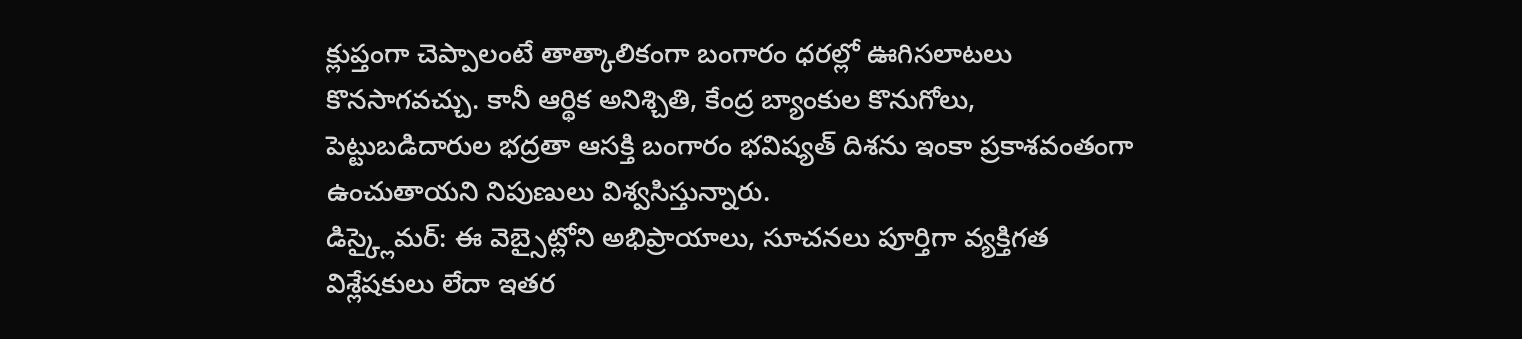క్లుప్తంగా చెప్పాలంటే తాత్కాలికంగా బంగారం ధరల్లో ఊగిసలాటలు కొనసాగవచ్చు. కానీ ఆర్థిక అనిశ్చితి, కేంద్ర బ్యాంకుల కొనుగోలు, పెట్టుబడిదారుల భద్రతా ఆసక్తి బంగారం భవిష్యత్ దిశను ఇంకా ప్రకాశవంతంగా ఉంచుతాయని నిపుణులు విశ్వసిస్తున్నారు.
డిస్క్లైమర్: ఈ వెబ్సైట్లోని అభిప్రాయాలు, సూచనలు పూర్తిగా వ్యక్తిగత విశ్లేషకులు లేదా ఇతర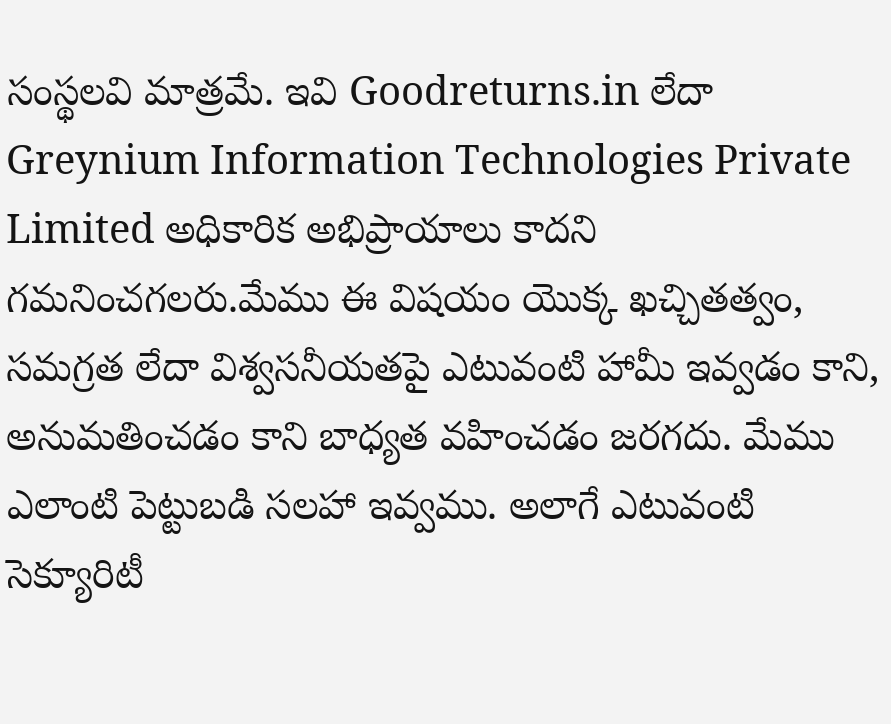సంస్థలవి మాత్రమే. ఇవి Goodreturns.in లేదా Greynium Information Technologies Private Limited అధికారిక అభిప్రాయాలు కాదని గమనించగలరు.మేము ఈ విషయం యొక్క ఖచ్చితత్వం, సమగ్రత లేదా విశ్వసనీయతపై ఎటువంటి హామీ ఇవ్వడం కాని, అనుమతించడం కాని బాధ్యత వహించడం జరగదు. మేము ఎలాంటి పెట్టుబడి సలహా ఇవ్వము. అలాగే ఎటువంటి సెక్యూరిటీ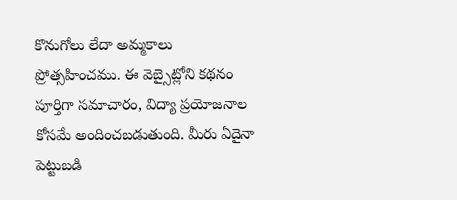కొనుగోలు లేదా అమ్మకాలు ప్రోత్సహించము. ఈ వెబ్సైట్లోని కథనం పూర్తిగా సమాచారం, విద్యా ప్రయోజనాల కోసమే అందించబడుతుంది. మీరు ఏదైనా పెట్టుబడి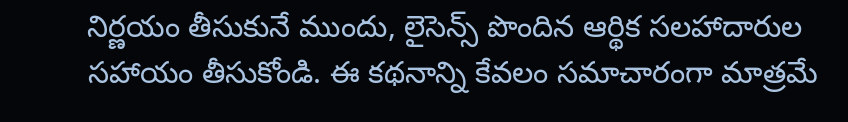నిర్ణయం తీసుకునే ముందు, లైసెన్స్ పొందిన ఆర్థిక సలహాదారుల సహాయం తీసుకోండి. ఈ కథనాన్ని కేవలం సమాచారంగా మాత్రమే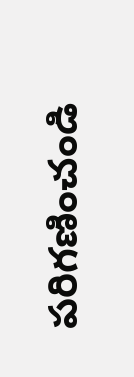పరిగణించండి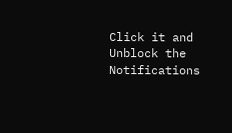Click it and Unblock the Notifications